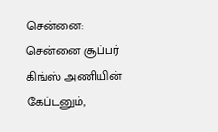சென்னை: சென்னை சூப்பர் கிங்ஸ் அணியின் கேப்டனும்,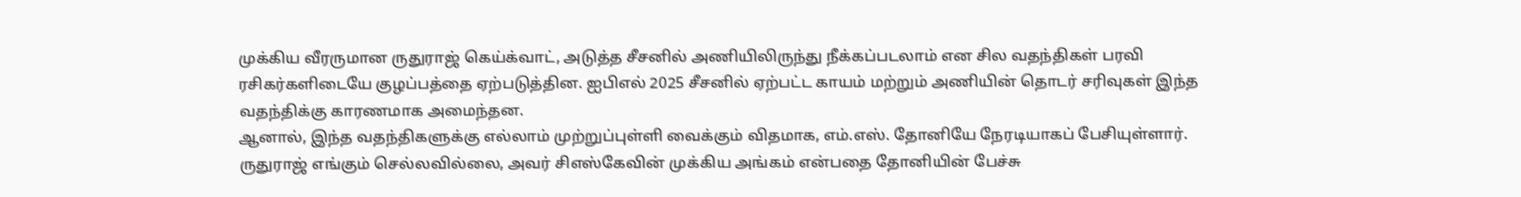முக்கிய வீரருமான ருதுராஜ் கெய்க்வாட், அடுத்த சீசனில் அணியிலிருந்து நீக்கப்படலாம் என சில வதந்திகள் பரவி ரசிகர்களிடையே குழப்பத்தை ஏற்படுத்தின. ஐபிஎல் 2025 சீசனில் ஏற்பட்ட காயம் மற்றும் அணியின் தொடர் சரிவுகள் இந்த வதந்திக்கு காரணமாக அமைந்தன.
ஆனால், இந்த வதந்திகளுக்கு எல்லாம் முற்றுப்புள்ளி வைக்கும் விதமாக, எம்.எஸ். தோனியே நேரடியாகப் பேசியுள்ளார். ருதுராஜ் எங்கும் செல்லவில்லை, அவர் சிஎஸ்கேவின் முக்கிய அங்கம் என்பதை தோனியின் பேச்சு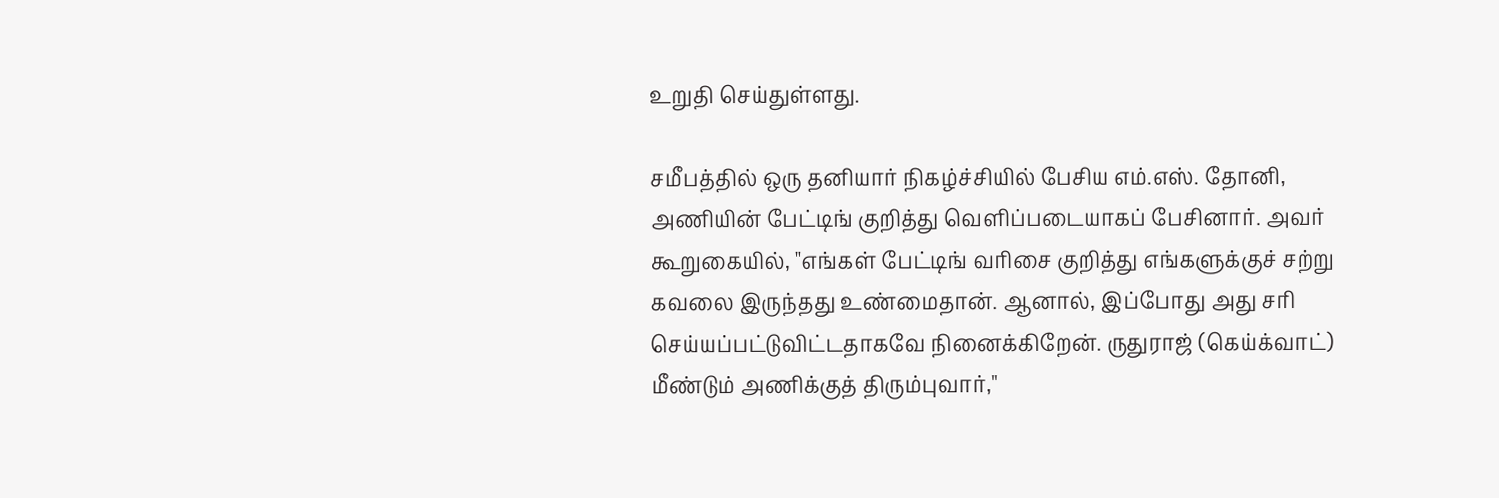உறுதி செய்துள்ளது.

சமீபத்தில் ஒரு தனியார் நிகழ்ச்சியில் பேசிய எம்.எஸ். தோனி, அணியின் பேட்டிங் குறித்து வெளிப்படையாகப் பேசினார். அவர் கூறுகையில், "எங்கள் பேட்டிங் வரிசை குறித்து எங்களுக்குச் சற்று கவலை இருந்தது உண்மைதான். ஆனால், இப்போது அது சரி செய்யப்பட்டுவிட்டதாகவே நினைக்கிறேன். ருதுராஜ் (கெய்க்வாட்) மீண்டும் அணிக்குத் திரும்புவார்,"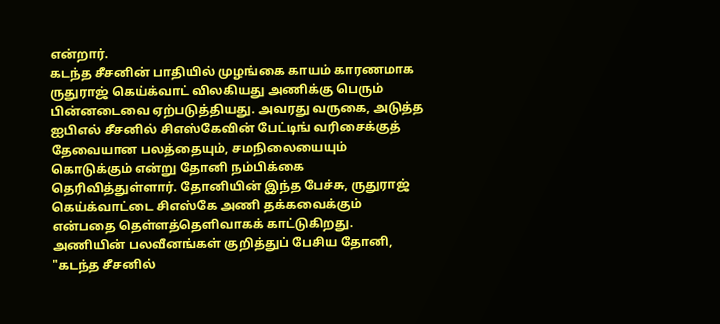என்றார்.
கடந்த சீசனின் பாதியில் முழங்கை காயம் காரணமாக ருதுராஜ் கெய்க்வாட் விலகியது அணிக்கு பெரும் பின்னடைவை ஏற்படுத்தியது. அவரது வருகை, அடுத்த ஐபிஎல் சீசனில் சிஎஸ்கேவின் பேட்டிங் வரிசைக்குத் தேவையான பலத்தையும், சமநிலையையும் கொடுக்கும் என்று தோனி நம்பிக்கை தெரிவித்துள்ளார். தோனியின் இந்த பேச்சு, ருதுராஜ் கெய்க்வாட்டை சிஎஸ்கே அணி தக்கவைக்கும் என்பதை தெள்ளத்தெளிவாகக் காட்டுகிறது.
அணியின் பலவீனங்கள் குறித்துப் பேசிய தோனி, "கடந்த சீசனில்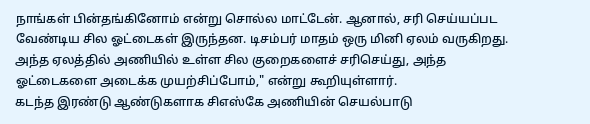நாங்கள் பின்தங்கினோம் என்று சொல்ல மாட்டேன். ஆனால், சரி செய்யப்பட வேண்டிய சில ஓட்டைகள் இருந்தன. டிசம்பர் மாதம் ஒரு மினி ஏலம் வருகிறது. அந்த ஏலத்தில் அணியில் உள்ள சில குறைகளைச் சரிசெய்து, அந்த ஓட்டைகளை அடைக்க முயற்சிப்போம்," என்று கூறியுள்ளார்.
கடந்த இரண்டு ஆண்டுகளாக சிஎஸ்கே அணியின் செயல்பாடு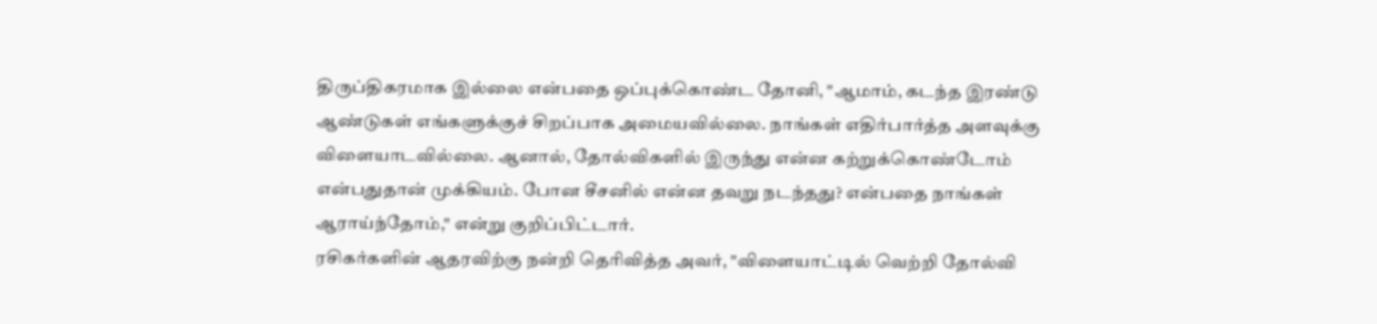திருப்திகரமாக இல்லை என்பதை ஒப்புக்கொண்ட தோனி, "ஆமாம், கடந்த இரண்டு ஆண்டுகள் எங்களுக்குச் சிறப்பாக அமையவில்லை. நாங்கள் எதிர்பார்த்த அளவுக்கு விளையாடவில்லை. ஆனால், தோல்விகளில் இருந்து என்ன கற்றுக்கொண்டோம் என்பதுதான் முக்கியம். போன சீசனில் என்ன தவறு நடந்தது? என்பதை நாங்கள் ஆராய்ந்தோம்," என்று குறிப்பிட்டார்.
ரசிகர்களின் ஆதரவிற்கு நன்றி தெரிவித்த அவர், "விளையாட்டில் வெற்றி தோல்வி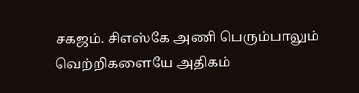சகஜம். சிஎஸ்கே அணி பெரும்பாலும் வெற்றிகளையே அதிகம்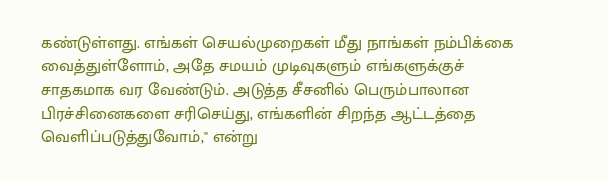கண்டுள்ளது. எங்கள் செயல்முறைகள் மீது நாங்கள் நம்பிக்கை வைத்துள்ளோம், அதே சமயம் முடிவுகளும் எங்களுக்குச் சாதகமாக வர வேண்டும். அடுத்த சீசனில் பெரும்பாலான பிரச்சினைகளை சரிசெய்து, எங்களின் சிறந்த ஆட்டத்தை வெளிப்படுத்துவோம்," என்று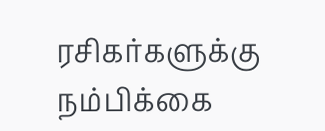ரசிகர்களுக்கு நம்பிக்கை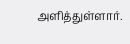அளித்துள்ளார்.